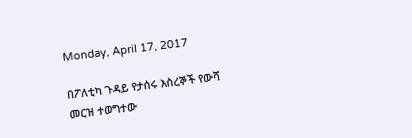Monday, April 17, 2017

በፖለቲካ ጉዳይ የታሰሩ እስረኞች የውሻ መርዝ ተወግተው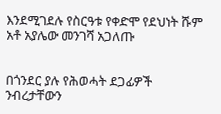እንደሚገደሉ የስርዓቱ የቀድሞ የደህነት ሹም አቶ አያሌው መንገሻ አጋለጡ


በጎንደር ያሉ የሕወሓት ደጋፊዎች ንብረታቸውን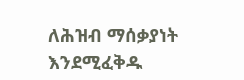ለሕዝብ ማሰቃያነት እንደሚፈቅዱ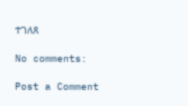ተገለጸ

No comments:

Post a Comment